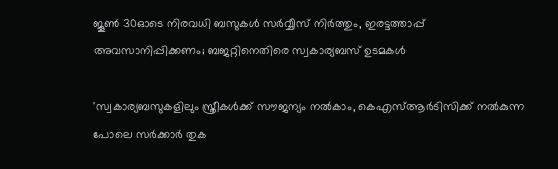ജൂണ്‍ 30ഓടെ നിരവധി ബസുകൾ സര്‍വ്വീസ് നിര്‍ത്തും, ഇരട്ടത്താപ്പ് അവസാനിപ്പിക്കണം; ബജറ്റിനെതിരെ സ്വകാര്യബസ് ഉടമകൾ

'സ്വകാര്യബസുകളിലും സ്ത്രീകള്‍ക്ക് സൗജന്യം നല്‍കാം, കെഎസ്ആര്‍ടിസിക്ക് നല്‍കുന്ന പോലെ സര്‍ക്കാര്‍ തുക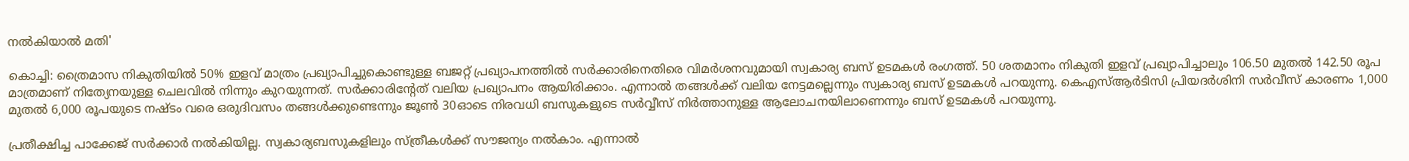നല്‍കിയാല്‍ മതി'

കൊച്ചി: ത്രൈമാസ നികുതിയില്‍ 50% ഇളവ് മാത്രം പ്രഖ്യാപിച്ചുകൊണ്ടുള്ള ബജറ്റ് പ്രഖ്യാപനത്തില്‍ സർക്കാരിനെതിരെ വിമർശനവുമായി സ്വകാര്യ ബസ് ഉടമകള്‍ രംഗത്ത്. 50 ശതമാനം നികുതി ഇളവ് പ്രഖ്യാപിച്ചാലും 106.50 മുതല്‍ 142.50 രൂപ മാത്രമാണ് നിത്യേനയുള്ള ചെലവില്‍ നിന്നും കുറയുന്നത്. സര്‍ക്കാരിന്റേത് വലിയ പ്രഖ്യാപനം ആയിരിക്കാം. എന്നാല്‍ തങ്ങള്‍ക്ക് വലിയ നേട്ടമല്ലെന്നും സ്വകാര്യ ബസ് ഉടമകള്‍ പറയുന്നു. കെഎസ്ആര്‍ടിസി പ്രിയദര്‍ശിനി സര്‍വീസ് കാരണം 1,000 മുതല്‍ 6,000 രൂപയുടെ നഷ്ടം വരെ ഒരുദിവസം തങ്ങള്‍ക്കുണ്ടെന്നും ജൂണ്‍ 30ഓടെ നിരവധി ബസുകളുടെ സര്‍വ്വീസ് നിര്‍ത്താനുള്ള ആലോചനയിലാണെന്നും ബസ് ഉടമകള്‍ പറയുന്നു.

പ്രതീക്ഷിച്ച പാക്കേജ് സര്‍ക്കാര്‍ നല്‍കിയില്ല. സ്വകാര്യബസുകളിലും സ്ത്രീകള്‍ക്ക് സൗജന്യം നല്‍കാം. എന്നാൽ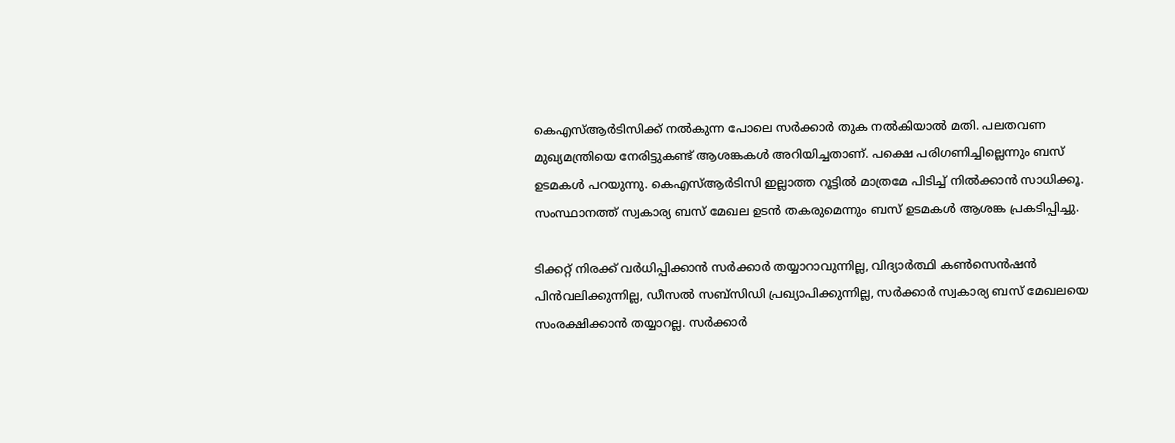കെഎസ്ആര്‍ടിസിക്ക് നല്‍കുന്ന പോലെ സര്‍ക്കാര്‍ തുക നല്‍കിയാല്‍ മതി. പലതവണ മുഖ്യമന്ത്രിയെ നേരിട്ടുകണ്ട് ആശങ്കകള്‍ അറിയിച്ചതാണ്. പക്ഷെ പരിഗണിച്ചില്ലെന്നും ബസ് ഉടമകള്‍ പറയുന്നു. കെഎസ്ആര്‍ടിസി ഇല്ലാത്ത റൂട്ടില്‍ മാത്രമേ പിടിച്ച് നില്‍ക്കാന്‍ സാധിക്കൂ. സംസ്ഥാനത്ത് സ്വകാര്യ ബസ് മേഖല ഉടന്‍ തകരുമെന്നും ബസ് ഉടമകള്‍ ആശങ്ക പ്രകടിപ്പിച്ചു.

ടിക്കറ്റ് നിരക്ക് വര്‍ധിപ്പിക്കാന്‍ സര്‍ക്കാര്‍ തയ്യാറാവുന്നില്ല, വിദ്യാര്‍ത്ഥി കണ്‍സെന്‍ഷന്‍ പിന്‍വലിക്കുന്നില്ല, ഡീസല്‍ സബ്സിഡി പ്രഖ്യാപിക്കുന്നില്ല, സര്‍ക്കാര്‍ സ്വകാര്യ ബസ് മേഖലയെ സംരക്ഷിക്കാന്‍ തയ്യാറല്ല. സര്‍ക്കാര്‍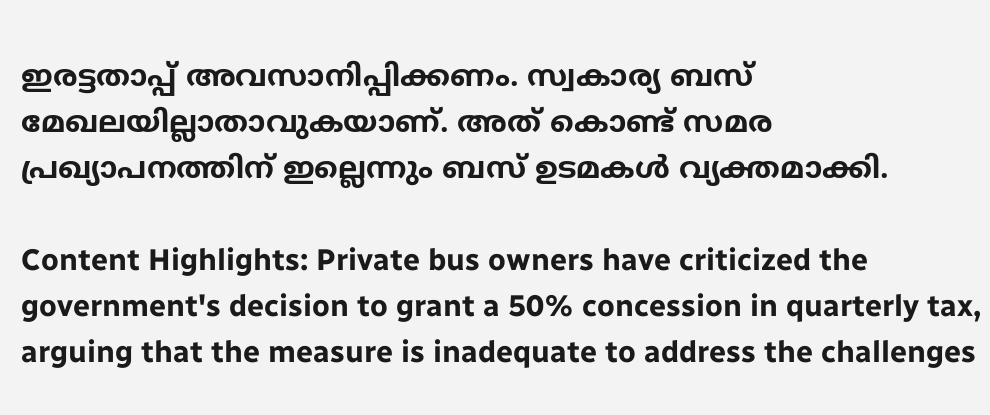ഇരട്ടതാപ്പ് അവസാനിപ്പിക്കണം. സ്വകാര്യ ബസ് മേഖലയില്ലാതാവുകയാണ്. അത് കൊണ്ട് സമര പ്രഖ്യാപനത്തിന് ഇല്ലെന്നും ബസ് ഉടമകള്‍ വ്യക്തമാക്കി.

Content Highlights: Private bus owners have criticized the government's decision to grant a 50% concession in quarterly tax, arguing that the measure is inadequate to address the challenges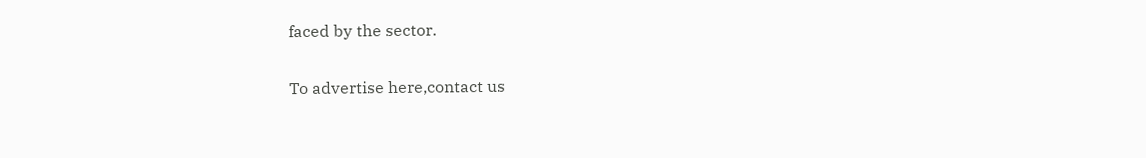faced by the sector.

To advertise here,contact us